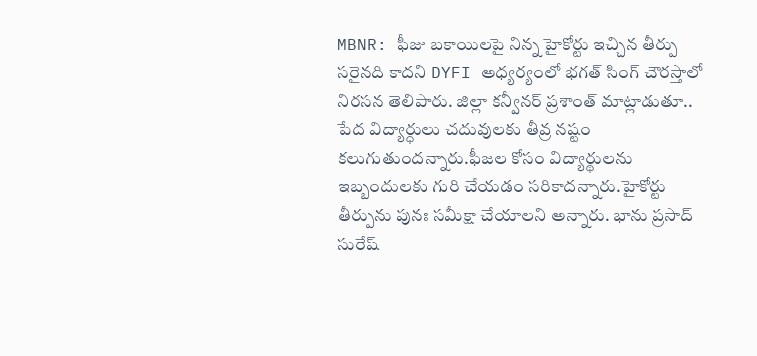MBNR: ఫీజు బకాయిలపై నిన్న హైకోర్టు ఇచ్చిన తీర్పు సరైనది కాదని DYFI అధ్యర్యంలో భగత్ సింగ్ చౌరస్తాలో నిరసన తెలిపారు. జిల్లా కన్వీనర్ ప్రశాంత్ మాట్లాడుతూ.. పేద విద్యార్ధులు చదువులకు తీవ్ర నష్టం కలుగుతుందన్నారు.ఫీజల కోసం విద్యార్థులను ఇబ్బందులకు గురి చేయడం సరికాదన్నారు.హైకోర్టు తీర్పును పునః సమీక్షా చేయాలని అన్నారు. భాను ప్రసాద్ సురేష్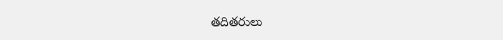తదితరులు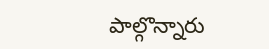పాల్గొన్నారు